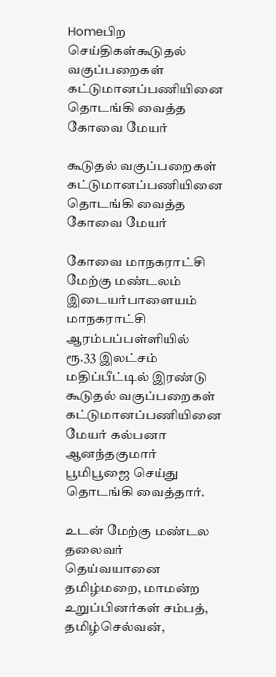Homeபிற செய்திகள்கூடுதல் வகுப்பறைகள் கட்டுமானப்பணியினை தொடங்கி வைத்த கோவை மேயர்

கூடுதல் வகுப்பறைகள் கட்டுமானப்பணியினை தொடங்கி வைத்த கோவை மேயர்

கோவை மாநகராட்சி மேற்கு மண்டலம் இடையர்பாளையம் மாநகராட்சி ஆரம்பப்பள்ளியில் ரூ.33 இலட்சம் மதிப்பீட்டில் இரண்டு கூடுதல் வகுப்பறைகள் கட்டுமானப்பணியினை மேயர் கல்பனா ஆனந்தகுமார் பூமிபூஜை செய்து தொடங்கி வைத்தார்.

உடன் மேற்கு மண்டல தலைவர் தெய்வயானை தமிழ்மறை, மாமன்ற உறுப்பினர்கள் சம்பத், தமிழ்செல்வன்,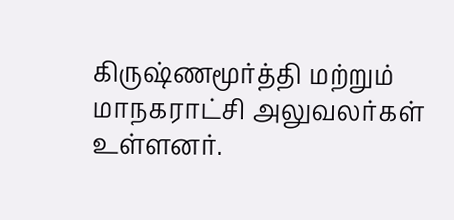கிருஷ்ணமூர்த்தி மற்றும் மாநகராட்சி அலுவலர்கள் உள்ளனர்.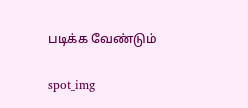படிக்க வேண்டும்

spot_img